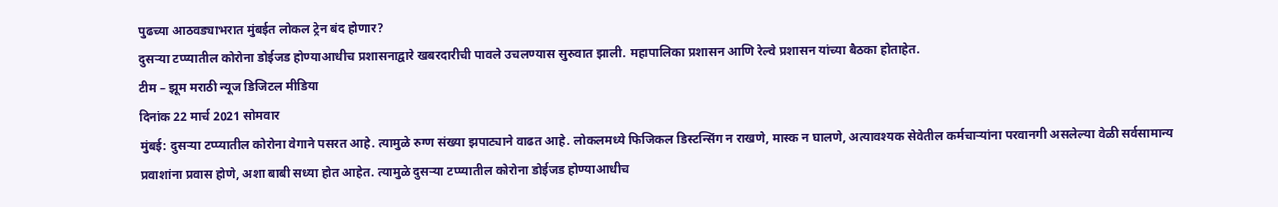पुढच्या आठवड्याभरात मुंबईत लोकल ट्रेन बंद होणार?
दुसऱ्या टप्प्यातील कोरोना डोईजड होण्याआधीच प्रशासनाद्वारे खबरदारीची पावले उचलण्यास सुरुवात झाली. महापालिका प्रशासन आणि रेल्वे प्रशासन यांच्या बैठका होताहेत.
टीम – झूम मराठी न्यूज डिजिटल मीडिया
दिनांक 22 मार्च 2021 सोमवार
मुंबई: दुसऱ्या टप्प्यातील कोरोना वेगाने पसरत आहे. त्यामुळे रुग्ण संख्या झपाट्याने वाढत आहे. लोकलमध्ये फिजिकल डिस्टन्सिंग न राखणे, मास्क न घालणे, अत्यावश्यक सेवेतील कर्मचाऱ्यांना परवानगी असलेल्या वेळी सर्वसामान्य प्रवाशांना प्रवास होणे, अशा बाबी सध्या होत आहेत. त्यामुळे दुसऱ्या टप्प्यातील कोरोना डोईजड होण्याआधीच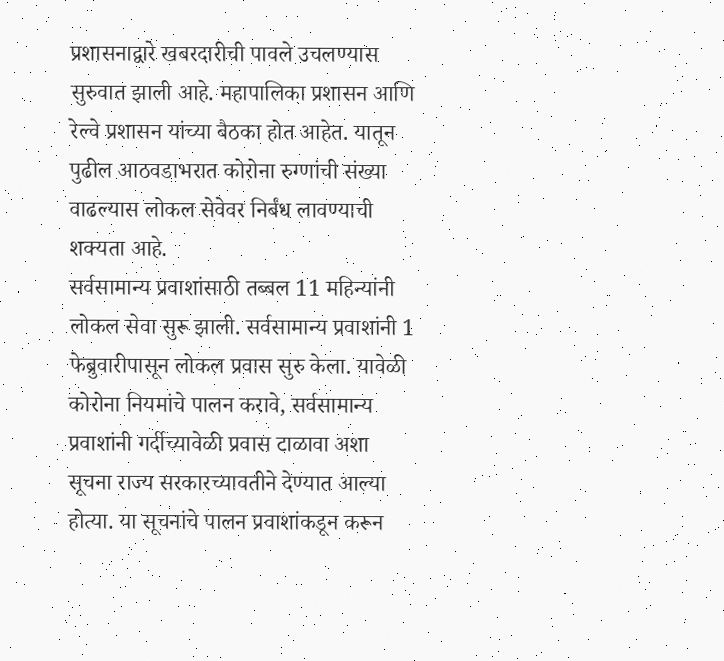प्रशासनाद्वारे खबरदारीची पावले उचलण्यास सुरुवात झाली आहे. महापालिका प्रशासन आणि रेल्वे प्रशासन यांच्या बैठका होत आहेत. यातून पुढील आठवडाभरात कोरोना रुग्णांची संख्या वाढल्यास लोकल सेवेवर निर्बंध लावण्याची शक्यता आहे.
सर्वसामान्य प्रवाशांसाठी तब्बल 11 महिन्यांनी लोकल सेवा सुरू झाली. सर्वसामान्य प्रवाशांनी 1 फेब्रुवारीपासून लोकल प्रवास सुरु केला. यावेळी कोरोना नियमांचे पालन करावे, सर्वसामान्य प्रवाशांनी गर्दीच्यावेळी प्रवास टाळावा अशा सूचना राज्य सरकारच्यावतीने देण्यात आल्या होत्या. या सूचनांचे पालन प्रवाशांकडून करून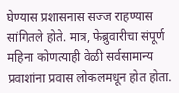घेण्यास प्रशासनास सज्ज राहण्यास सांगितले होते. मात्र, फेब्रुवारीचा संपूर्ण महिना कोणत्याही वेळी सर्वसामान्य प्रवाशांना प्रवास लोकलमधून होत होता.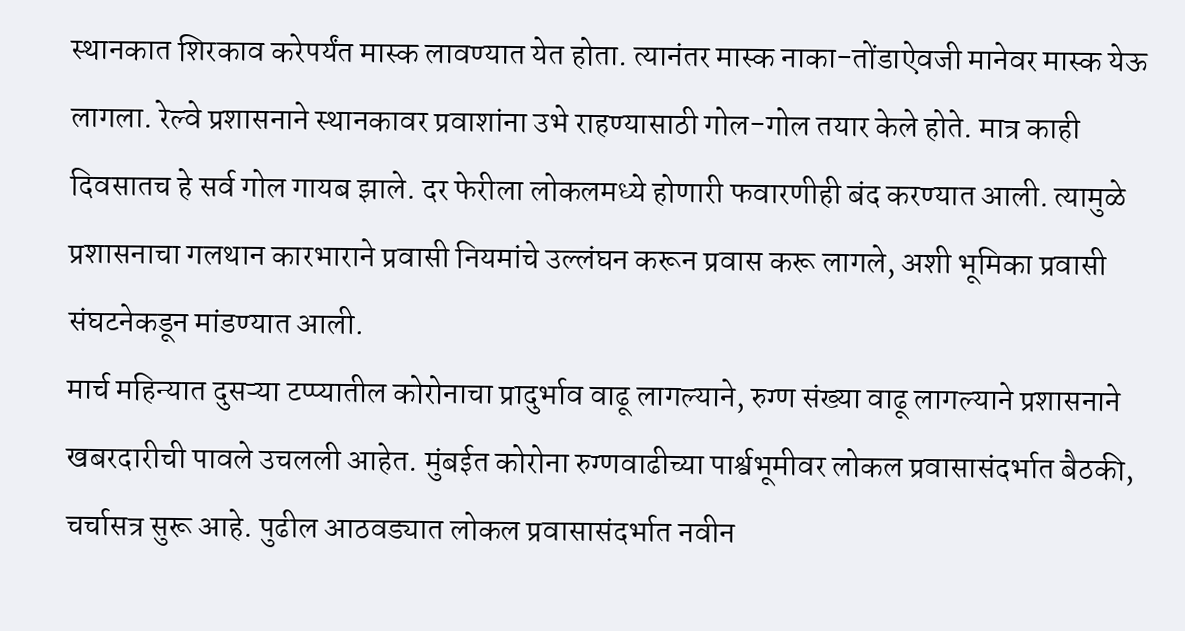स्थानकात शिरकाव करेपर्यंत मास्क लावण्यात येत होता. त्यानंतर मास्क नाका-तोंडाऐवजी मानेवर मास्क येऊ लागला. रेल्वे प्रशासनाने स्थानकावर प्रवाशांना उभे राहण्यासाठी गोल-गोल तयार केले होते. मात्र काही दिवसातच हे सर्व गोल गायब झाले. दर फेरीला लोकलमध्ये होणारी फवारणीही बंद करण्यात आली. त्यामुळे प्रशासनाचा गलथान कारभाराने प्रवासी नियमांचे उल्लंघन करून प्रवास करू लागले, अशी भूमिका प्रवासी संघटनेकडून मांडण्यात आली.
मार्च महिन्यात दुसऱ्या टप्प्यातील कोरोनाचा प्रादुर्भाव वाढू लागल्याने, रुग्ण संख्या वाढू लागल्याने प्रशासनाने खबरदारीची पावले उचलली आहेत. मुंबईत कोरोना रुग्णवाढीच्या पार्श्वभूमीवर लोकल प्रवासासंदर्भात बैठकी, चर्चासत्र सुरू आहे. पुढील आठवड्यात लोकल प्रवासासंदर्भात नवीन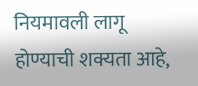नियमावली लागू होण्याची शक्यता आहे,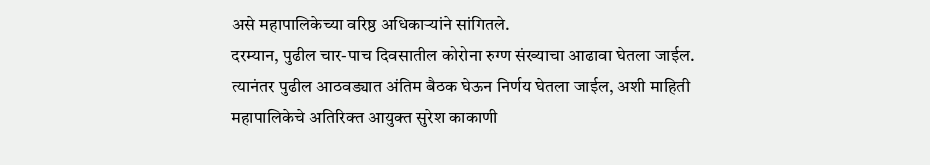असे महापालिकेच्या वरिष्ठ अधिकाऱ्यांने सांगितले.
दरम्यान, पुढील चार-पाच दिवसातील कोरोना रुग्ण संख्याचा आढावा घेतला जाईल. त्यानंतर पुढील आठवड्यात अंतिम बैठक घेऊन निर्णय घेतला जाईल, अशी माहिती महापालिकेचे अतिरिक्त आयुक्त सुरेश काकाणी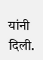यांनी दिली.